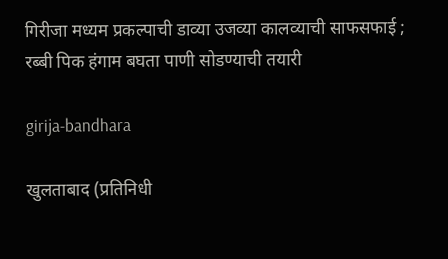गिरीजा मध्यम प्रकल्पाची डाव्या उजव्या कालव्याची साफसफाई ; रब्बी पिक हंगाम बघता पाणी सोडण्याची तयारी

girija-bandhara

खुलताबाद (प्रतिनिधी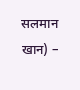सलमान खान) –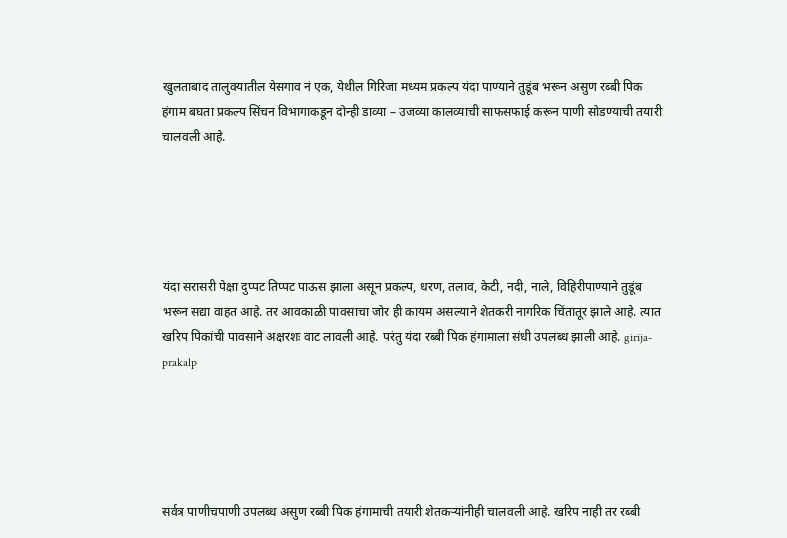खुलताबाद तालुक्यातील येसगाव नं एक, येथील गिरिजा मध्यम प्रकल्प यंदा पाण्याने तुडूंब भरून असुण रब्बी पिक हंगाम बघता प्रकल्प सिंचन विभागाकडून दोन्ही डाव्या – उजव्या कालव्याची साफसफाई करून पाणी सोडण्याची तयारी चालवली आहे.





यंदा सरासरी पेक्षा दुप्पट तिप्पट पाऊस झाला असून प्रकल्प, धरण, तलाव, केटी, नदी, नाले, विहिरीपाण्याने तुडूंब भरून सद्या वाहत आहे. तर आवकाळी पावसाचा जोर ही कायम असल्याने शेतकरी नागरिक चिंतातूर झाले आहे. त्यात खरिप पिकांची पावसाने अक्षरशः वाट लावली आहे. परंतु यंदा रब्बी पिक हंगामाला संधी उपलब्ध झाली आहे. girija-prakalp





सर्वत्र पाणीचपाणी उपलब्ध असुण रब्बी पिक हंगामाची तयारी शेतकऱ्यांनीही चालवली आहे. खरिप नाही तर रब्बी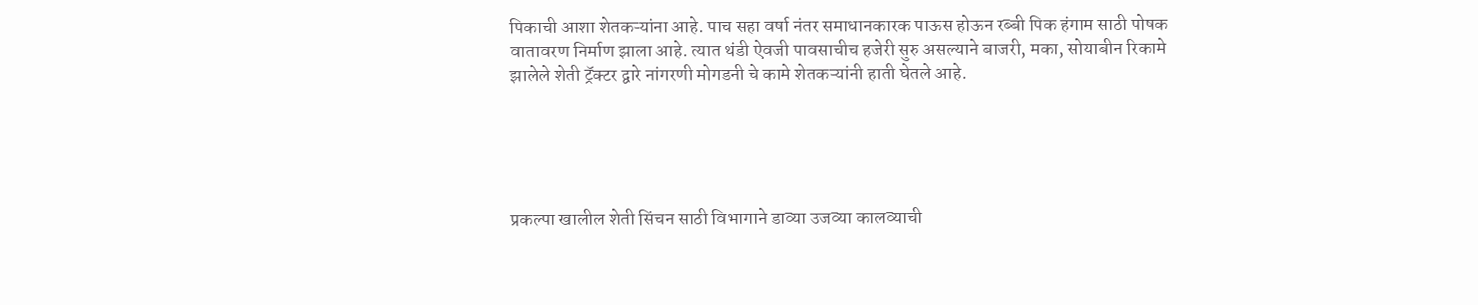पिकाची आशा शेतकऱ्यांना आहे. पाच सहा वर्षा नंतर समाधानकारक पाऊस होऊन रब्बी पिक हंगाम साठी पोषक वातावरण निर्माण झाला आहे. त्यात थंडी ऐवजी पावसाचीच हजेरी सुरु असल्याने बाजरी, मका, सोयाबीन रिकामे झालेले शेती ट्रॅक्टर द्वारे नांगरणी मोगडनी चे कामे शेतकऱ्यांनी हाती घेतले आहे.





प्रकल्पा खालील शेती सिंचन साठी विभागाने डाव्या उजव्या कालव्याची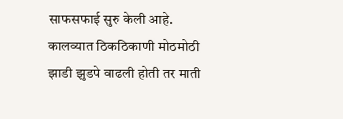साफसफाई सुरु केली आहे. कालव्यात ठिकठिकाणी मोठमोठी झाडी झुडपे वाढली होती तर माती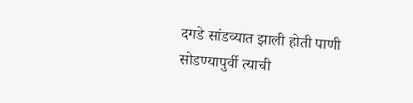दगडे सांडव्यात झाली होती पाणी सोडण्यापुर्वी त्याची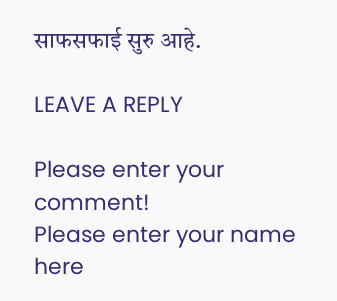साफसफाई सुरु आहे.

LEAVE A REPLY

Please enter your comment!
Please enter your name here